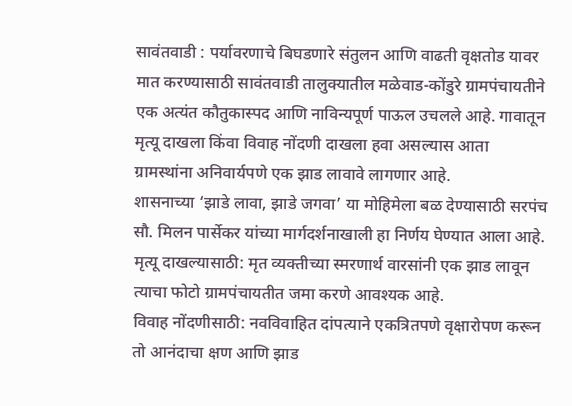सावंतवाडी : पर्यावरणाचे बिघडणारे संतुलन आणि वाढती वृक्षतोड यावर मात करण्यासाठी सावंतवाडी तालुक्यातील मळेवाड-कोंडुरे ग्रामपंचायतीने एक अत्यंत कौतुकास्पद आणि नाविन्यपूर्ण पाऊल उचलले आहे. गावातून मृत्यू दाखला किंवा विवाह नोंदणी दाखला हवा असल्यास आता ग्रामस्थांना अनिवार्यपणे एक झाड लावावे लागणार आहे.
शासनाच्या ‘झाडे लावा, झाडे जगवा’ या मोहिमेला बळ देण्यासाठी सरपंच सौ. मिलन पार्सेकर यांच्या मार्गदर्शनाखाली हा निर्णय घेण्यात आला आहे. मृत्यू दाखल्यासाठी: मृत व्यक्तीच्या स्मरणार्थ वारसांनी एक झाड लावून त्याचा फोटो ग्रामपंचायतीत जमा करणे आवश्यक आहे.
विवाह नोंदणीसाठी: नवविवाहित दांपत्याने एकत्रितपणे वृक्षारोपण करून तो आनंदाचा क्षण आणि झाड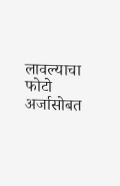लावल्याचा फोटो अर्जासोबत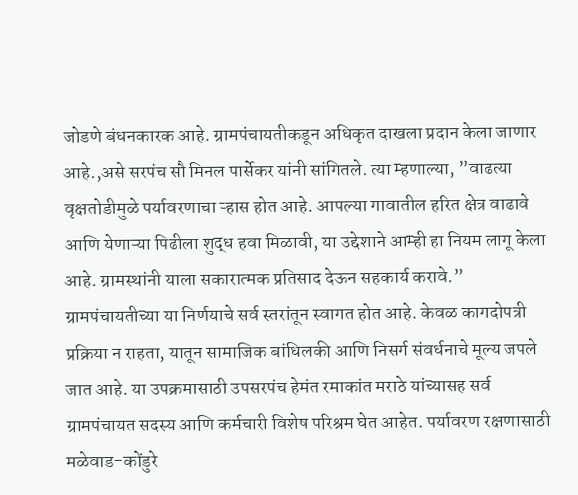जोडणे बंधनकारक आहे. ग्रामपंचायतीकडून अधिकृत दाखला प्रदान केला जाणार आहे.,असे सरपंच सौ मिनल पार्सेकर यांनी सांगितले. त्या म्हणाल्या, ”वाढत्या वृक्षतोडीमुळे पर्यावरणाचा ऱ्हास होत आहे. आपल्या गावातील हरित क्षेत्र वाढावे आणि येणाऱ्या पिढीला शुद्ध हवा मिळावी, या उद्देशाने आम्ही हा नियम लागू केला आहे. ग्रामस्थांनी याला सकारात्मक प्रतिसाद देऊन सहकार्य करावे.”
ग्रामपंचायतीच्या या निर्णयाचे सर्व स्तरांतून स्वागत होत आहे. केवळ कागदोपत्री प्रक्रिया न राहता, यातून सामाजिक बांधिलकी आणि निसर्ग संवर्धनाचे मूल्य जपले जात आहे. या उपक्रमासाठी उपसरपंच हेमंत रमाकांत मराठे यांच्यासह सर्व ग्रामपंचायत सदस्य आणि कर्मचारी विशेष परिश्रम घेत आहेत. पर्यावरण रक्षणासाठी मळेवाड-कोंडुरे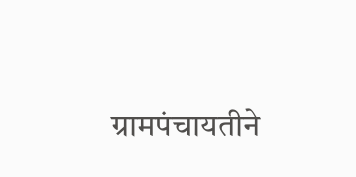ग्रामपंचायतीने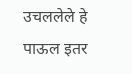उचललेले हे पाऊल इतर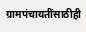ग्रामपंचायतींसाठीही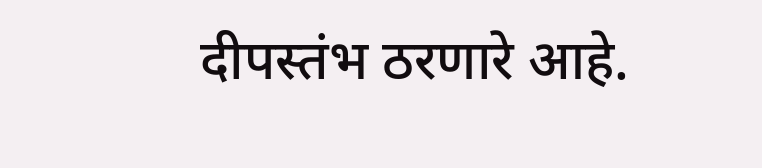दीपस्तंभ ठरणारे आहे.